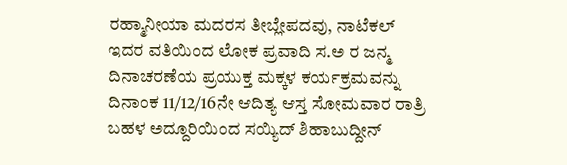ರಹ್ಮಾನೀಯಾ ಮದರಸ ತೀಬ್ಲೇಪದವು, ನಾಟೆಕಲ್ ಇದರ ವತಿಯಿಂದ ಲೋಕ ಪ್ರವಾದಿ ಸ.ಅ ರ ಜನ್ಮ ದಿನಾಚರಣೆಯ ಪ್ರಯುಕ್ತ ಮಕ್ಕಳ ಕರ್ಯಕ್ರಮವನ್ನು ದಿನಾಂಕ 11/12/16ನೇ ಆದಿತ್ಯ ಆಸ್ತ ಸೋಮವಾರ ರಾತ್ರಿ ಬಹಳ ಅದ್ದೂರಿಯಿಂದ ಸಯ್ಯಿದ್ ಶಿಹಾಬುದ್ದೀನ್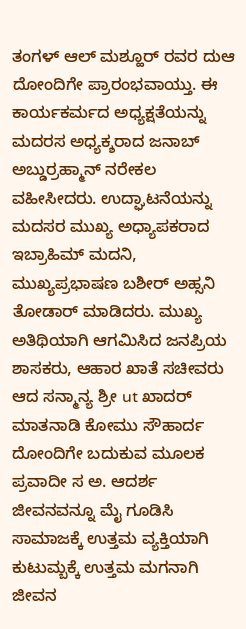ತಂಗಳ್ ಆಲ್ ಮಶ್ಹೂರ್ ರವರ ದುಆ ದೋಂದಿಗೇ ಪ್ರಾರಂಭವಾಯ್ತು. ಈ ಕಾರ್ಯಕರ್ಮದ ಅಧ್ಯಕ್ಷತೆಯನ್ನು ಮದರಸ ಅಧ್ಯಕ್ಶರಾದ ಜನಾಬ್ ಅಬ್ಡುರ್ರಹ್ಮಾನ್ ನರೇಕಲ ವಹೀಸೀದರು. ಉದ್ಘಾಟನೆಯನ್ನು ಮದಸರ ಮುಖ್ಯ ಅಧ್ಯಾಪಕರಾದ ಇಬ್ರಾಹಿಮ್ ಮದನಿ, ಮುಖ್ಯಪ್ರಭಾಷಣ ಬಶೀರ್ ಅಹ್ಸನಿ ತೋಡಾರ್ ಮಾಡಿದರು. ಮುಖ್ಯ ಅತಿಥಿಯಾಗಿ ಆಗಮಿಸಿದ ಜನಪ್ರಿಯ ಶಾಸಕರು, ಆಹಾರ ಖಾತೆ ಸಚೀವರು ಆದ ಸನ್ಮಾನ್ಯ ಶ್ರೀ ut ಖಾದರ್ ಮಾತನಾಡಿ ಕೋಮು ಸೌಹಾರ್ದ ದೋಂದಿಗೇ ಬದುಕುವ ಮೂಲಕ ಪ್ರವಾದೀ ಸ ಅ. ಆದರ್ಶ ಜೀವನವನ್ನೂ ಮೈ ಗೂಡಿಸಿ ಸಾಮಾಜಕ್ಕೆ ಉತ್ತಮ ವ್ಯಕ್ತಿಯಾಗಿ ಕುಟುಮ್ಬಕ್ಕೆ ಉತ್ತಮ ಮಗನಾಗಿ ಜೀವನ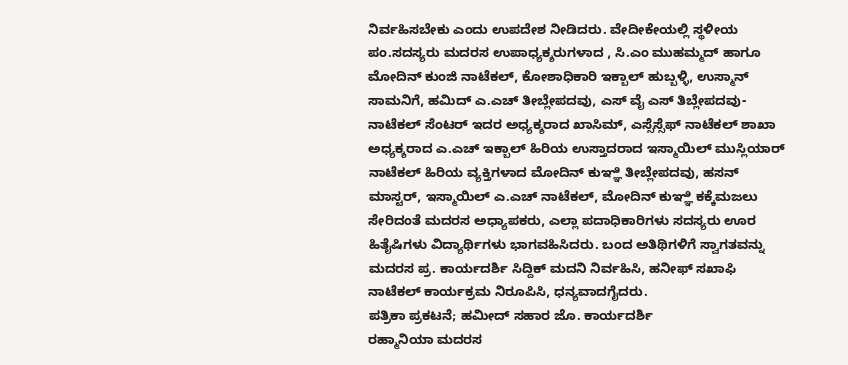ನಿರ್ವಹಿಸಬೇಕು ಎಂದು ಉಪದೇಶ ನೀಡಿದರು. ವೇದೀಕೇಯಲ್ಲಿ ಸ್ಥಳೀಯ ಪಂ.ಸದಸ್ಯರು ಮದರಸ ಉಪಾಧ್ಯಕ್ಶರುಗಳಾದ , ಸಿ.ಎಂ ಮುಹಮ್ಮದ್ ಹಾಗೂ ಮೋದಿನ್ ಕುಂಜಿ ನಾಟೆಕಲ್, ಕೋಶಾಧಿಕಾರಿ ಇಕ್ಬಾಲ್ ಹುಬ್ಬಳ್ಳಿ, ಉಸ್ಮಾನ್ ಸಾಮನಿಗೆ, ಹಮಿದ್ ಎ.ಎಚ್ ತೀಬ್ಲೇಪದವು, ಎಸ್ ವೈ ಎಸ್ ತಿಬ್ಲೇಪದವು-ನಾಟೆಕಲ್ ಸೆಂಟರ್ ಇದರ ಅಧ್ಯಕ್ಶರಾದ ಖಾಸಿಮ್, ಎಸ್ಸೆಸ್ಸೆಫ್ ನಾಟೆಕಲ್ ಶಾಖಾ ಅಧ್ಯಕ್ಶರಾದ ಎ.ಎಚ್ ಇಕ್ಬಾಲ್ ಹಿರಿಯ ಉಸ್ತಾದರಾದ ಇಸ್ಮಾಯಿಲ್ ಮುಸ್ಲಿಯಾರ್ ನಾಟೆಕಲ್ ಹಿರಿಯ ವ್ಯಕ್ತಿಗಳಾದ ಮೋದಿನ್ ಕುಞ್ಞಿ ತೀಬ್ಲೇಪದವು, ಹಸನ್ ಮಾಸ್ಟರ್, ಇಸ್ಮಾಯಿಲ್ ಎ.ಎಚ್ ನಾಟೆಕಲ್, ಮೋದಿನ್ ಕುಞ್ಞಿ ಕಕ್ಕೆಮಜಲು ಸೇರಿದಂತೆ ಮದರಸ ಅಧ್ಯಾಪಕರು, ಎಲ್ಲಾ ಪದಾಧಿಕಾರಿಗಳು ಸದಸ್ಯರು ಊರ ಹಿತೈಷಿಗಳು ವಿದ್ಯಾರ್ಥಿಗಳು ಭಾಗವಹಿಸಿದರು. ಬಂದ ಅತಿಥಿಗಳಿಗೆ ಸ್ವಾಗತವನ್ನು ಮದರಸ ಪ್ರ. ಕಾರ್ಯದರ್ಶಿ ಸಿದ್ದಿಕ್ ಮದನಿ ನಿರ್ವಹಿಸಿ, ಹನೀಫ್ ಸಖಾಫಿ ನಾಟೆಕಲ್ ಕಾರ್ಯಕ್ರಮ ನಿರೂಪಿಸಿ, ಧನ್ಯವಾದಗೈದರು.
ಪತ್ರಿಕಾ ಪ್ರಕಟನೆ; ಹಮೀದ್ ಸಹಾರ ಜೊ. ಕಾರ್ಯದರ್ಶಿ
ರಹ್ಮಾನಿಯಾ ಮದರಸ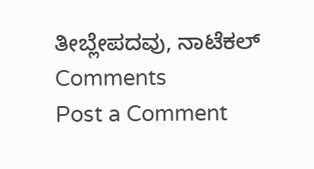ತೀಬ್ಲೇಪದವು, ನಾಟೆಕಲ್
Comments
Post a Comment